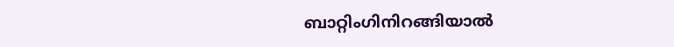ബാറ്റിംഗിനിറങ്ങിയാല്‍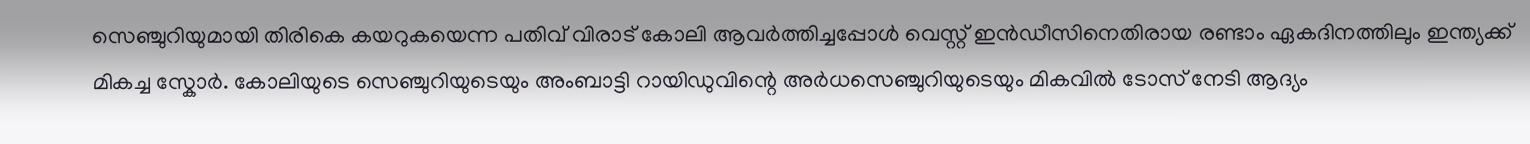സെഞ്ചുറിയുമായി തിരികെ കയറുകയെന്ന പതിവ് വിരാട് കോലി ആവര്‍ത്തിച്ചപ്പോള്‍ വെസ്റ്റ് ഇന്‍ഡീസിനെതിരായ രണ്ടാം ഏകദിനത്തിലും ഇന്ത്യക്ക് മികച്ച സ്കോര്‍. കോലിയുടെ സെഞ്ചുറിയുടെയും അംബാട്ടി റായിഡുവിന്റെ അര്‍ധസെഞ്ചുറിയുടെയും മികവില്‍ ടോസ് നേടി ആദ്യം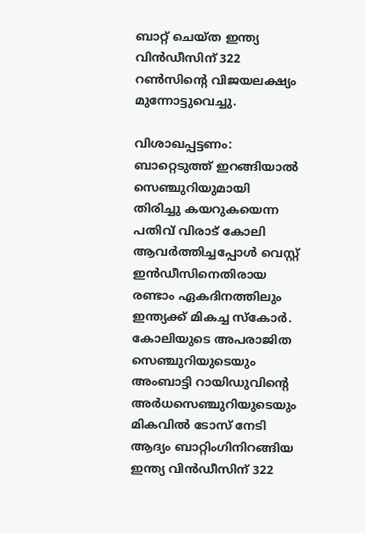ബാറ്റ് ചെയ്ത ഇന്ത്യ വിന്‍ഡീസിന് 322 റണ്‍സിന്റെ വിജയലക്ഷ്യം മുന്നോട്ടുവെച്ചു.

വിശാഖപ്പട്ടണം: ബാറ്റെടുത്ത് ഇറങ്ങിയാല്‍ സെഞ്ചുറിയുമായി തിരിച്ചു കയറുകയെന്ന പതിവ് വിരാട് കോലി ആവര്‍ത്തിച്ചപ്പോള്‍ വെസ്റ്റ് ഇന്‍ഡീസിനെതിരായ രണ്ടാം ഏകദിനത്തിലും ഇന്ത്യക്ക് മികച്ച സ്കോര്‍. കോലിയുടെ അപരാജിത സെഞ്ചുറിയുടെയും അംബാട്ടി റായിഡുവിന്റെ അര്‍ധസെഞ്ചുറിയുടെയും മികവില്‍ ടോസ് നേടി ആദ്യം ബാറ്റിംഗിനിറങ്ങിയ ഇന്ത്യ വിന്‍ഡീസിന് 322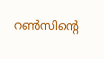റണ്‍സിന്റെ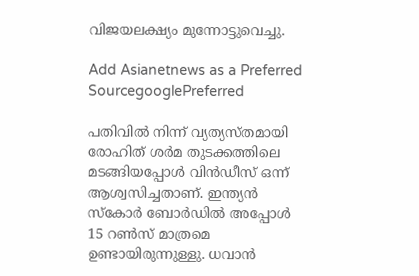വിജയലക്ഷ്യം മുന്നോട്ടുവെച്ചു.

Add Asianetnews as a Preferred SourcegooglePreferred

പതിവില്‍ നിന്ന് വ്യത്യസ്തമായി രോഹിത് ശര്‍മ തുടക്കത്തിലെ മടങ്ങിയപ്പോള്‍ വിന്‍ഡീസ് ഒന്ന് ആശ്വസിച്ചതാണ്. ഇന്ത്യന്‍ സ്കോര്‍ ബോര്‍ഡില്‍ അപ്പോള്‍ 15 റണ്‍സ് മാത്രമെ ഉണ്ടായിരുന്നുള്ളു. ധവാന്‍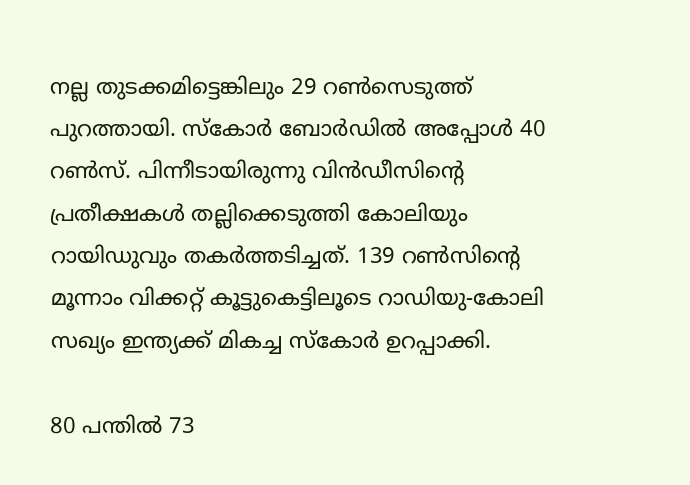നല്ല തുടക്കമിട്ടെങ്കിലും 29 റണ്‍സെടുത്ത് പുറത്തായി. സ്കോര്‍ ബോര്‍ഡില്‍ അപ്പോള്‍ 40 റണ്‍സ്. പിന്നീടായിരുന്നു വിന്‍ഡീസിന്റെ പ്രതീക്ഷകള്‍ തല്ലിക്കെടുത്തി കോലിയും റായിഡുവും തകര്‍ത്തടിച്ചത്. 139 റണ്‍സിന്റെ മൂന്നാം വിക്കറ്റ് കൂട്ടുകെട്ടിലൂടെ റാഡിയു-കോലി സഖ്യം ഇന്ത്യക്ക് മികച്ച സ്കോര്‍ ഉറപ്പാക്കി.

80 പന്തില്‍ 73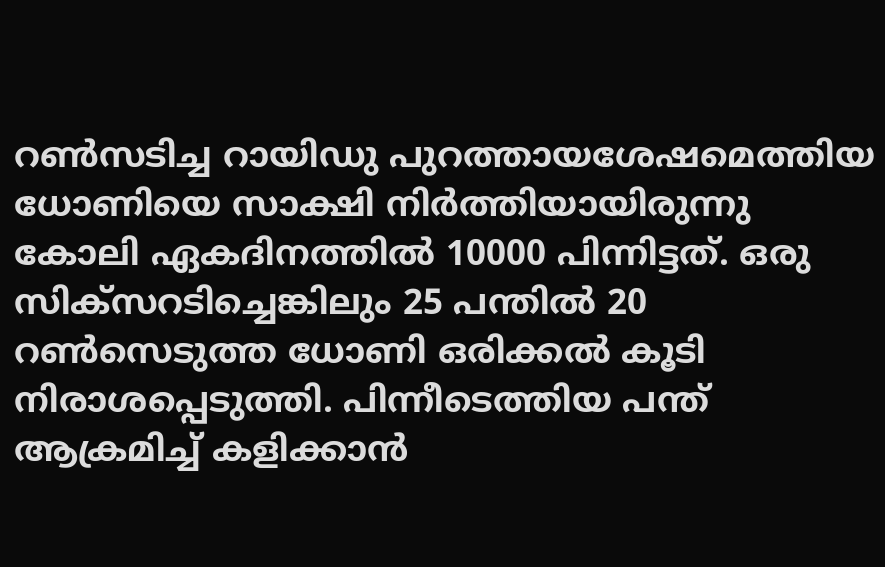റണ്‍സടിച്ച റായിഡു പുറത്തായശേഷമെത്തിയ ധോണിയെ സാക്ഷി നിര്‍ത്തിയായിരുന്നു കോലി ഏകദിനത്തില്‍ 10000 പിന്നിട്ടത്. ഒരു സിക്സറടിച്ചെങ്കിലും 25 പന്തില്‍ 20 റണ്‍സെടുത്ത ധോണി ഒരിക്കല്‍ കൂടി നിരാശപ്പെടുത്തി. പിന്നീടെത്തിയ പന്ത് ആക്രമിച്ച് കളിക്കാന്‍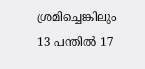ശ്രമിച്ചെങ്കിലും 13 പന്തില്‍ 17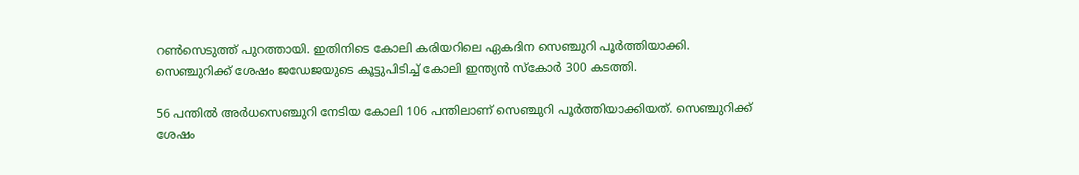റണ്‍സെടുത്ത് പുറത്തായി. ഇതിനിടെ കോലി കരിയറിലെ ഏകദിന സെഞ്ചുറി പൂര്‍ത്തിയാക്കി. സെഞ്ചുറിക്ക് ശേഷം ജഡേജയുടെ കൂട്ടുപിടിച്ച് കോലി ഇന്ത്യന്‍ സ്കോര്‍ 300 കടത്തി.

56 പന്തില്‍ അര്‍ധസെഞ്ചുറി നേടിയ കോലി 106 പന്തിലാണ് സെഞ്ചുറി പൂര്‍ത്തിയാക്കിയത്. സെഞ്ചുറിക്ക് ശേഷം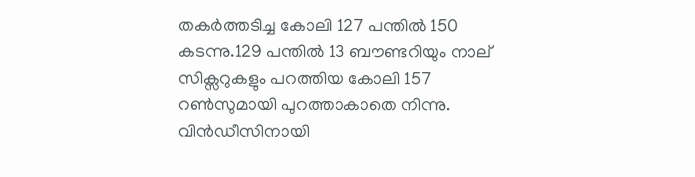തകര്‍ത്തടിച്ച കോലി 127 പന്തില്‍ 150 കടന്നു.129 പന്തില്‍ 13 ബൗണ്ടറിയും നാല് സിക്സറുകളും പറത്തിയ കോലി 157 റണ്‍സുമായി പുറത്താകാതെ നിന്നു. വിന്‍ഡീസിനായി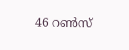46 റണ്‍സ്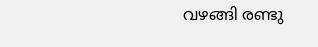വഴങ്ങി രണ്ടു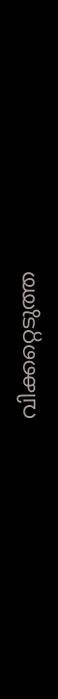വിക്കറ്റെടുത്ത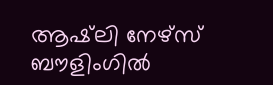ആഷ്‌ലി നേഴ്സ് ബൗളിംഗില്‍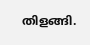തിളങ്ങി.